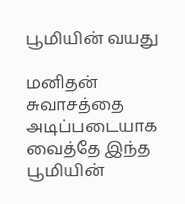பூமியின் வயது

மனிதன் சுவாசத்தை அடிப்படையாக வைத்தே இந்த பூமியின்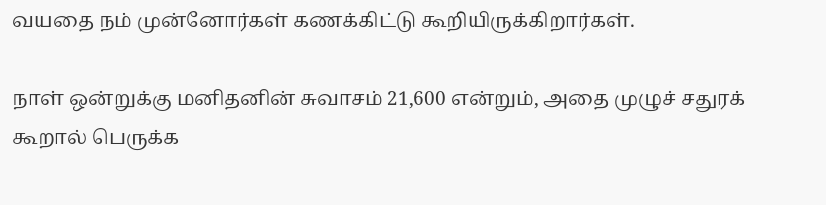வயதை நம் முன்னோர்கள் கணக்கிட்டு கூறியிருக்கிறார்கள்.

நாள் ஒன்றுக்கு மனிதனின் சுவாசம் 21,600 என்றும், அதை முழுச் சதுரக் கூறால் பெருக்க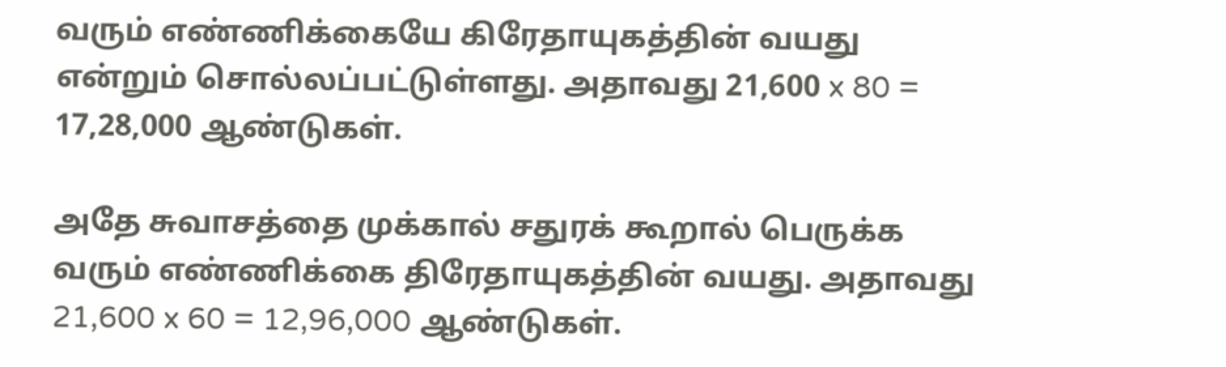வரும் எண்ணிக்கையே கிரேதாயுகத்தின் வயது என்றும் சொல்லப்பட்டுள்ளது. அதாவது 21,600 x 80 = 17,28,000 ஆண்டுகள்.

அதே சுவாசத்தை முக்கால் சதுரக் கூறால் பெருக்க வரும் எண்ணிக்கை திரேதாயுகத்தின் வயது. அதாவது 21,600 x 60 = 12,96,000 ஆண்டுகள்.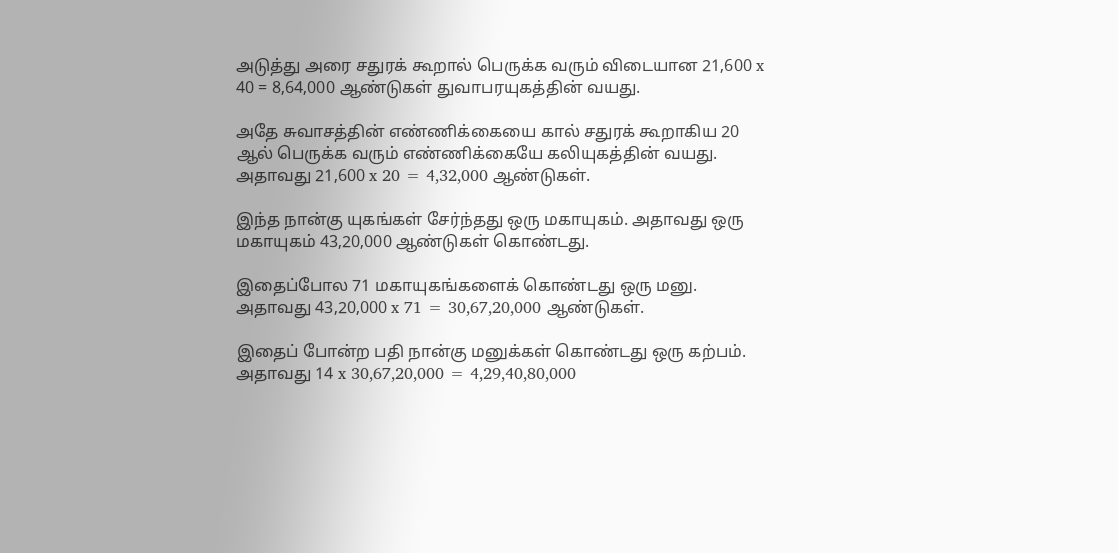அடுத்து அரை சதுரக் கூறால் பெருக்க வரும் விடையான 21,600 x 40 = 8,64,000 ஆண்டுகள் துவாபரயுகத்தின் வயது.

அதே சுவாசத்தின் எண்ணிக்கையை கால் சதுரக் கூறாகிய 20 ஆல் பெருக்க வரும் எண்ணிக்கையே கலியுகத்தின் வயது. அதாவது 21,600 x 20 = 4,32,000 ஆண்டுகள்.

இந்த நான்கு யுகங்கள் சேர்ந்தது ஒரு மகாயுகம். அதாவது ஒரு மகாயுகம் 43,20,000 ஆண்டுகள் கொண்டது.

இதைப்போல 71 மகாயுகங்களைக் கொண்டது ஒரு மனு. அதாவது 43,20,000 x 71 = 30,67,20,000 ஆண்டுகள்.

இதைப் போன்ற பதி நான்கு மனுக்கள் கொண்டது ஒரு கற்பம். அதாவது 14 x 30,67,20,000 = 4,29,40,80,000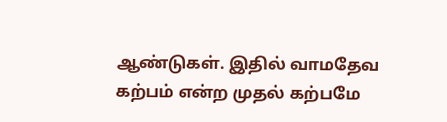ஆண்டுகள். இதில் வாமதேவ கற்பம் என்ற முதல் கற்பமே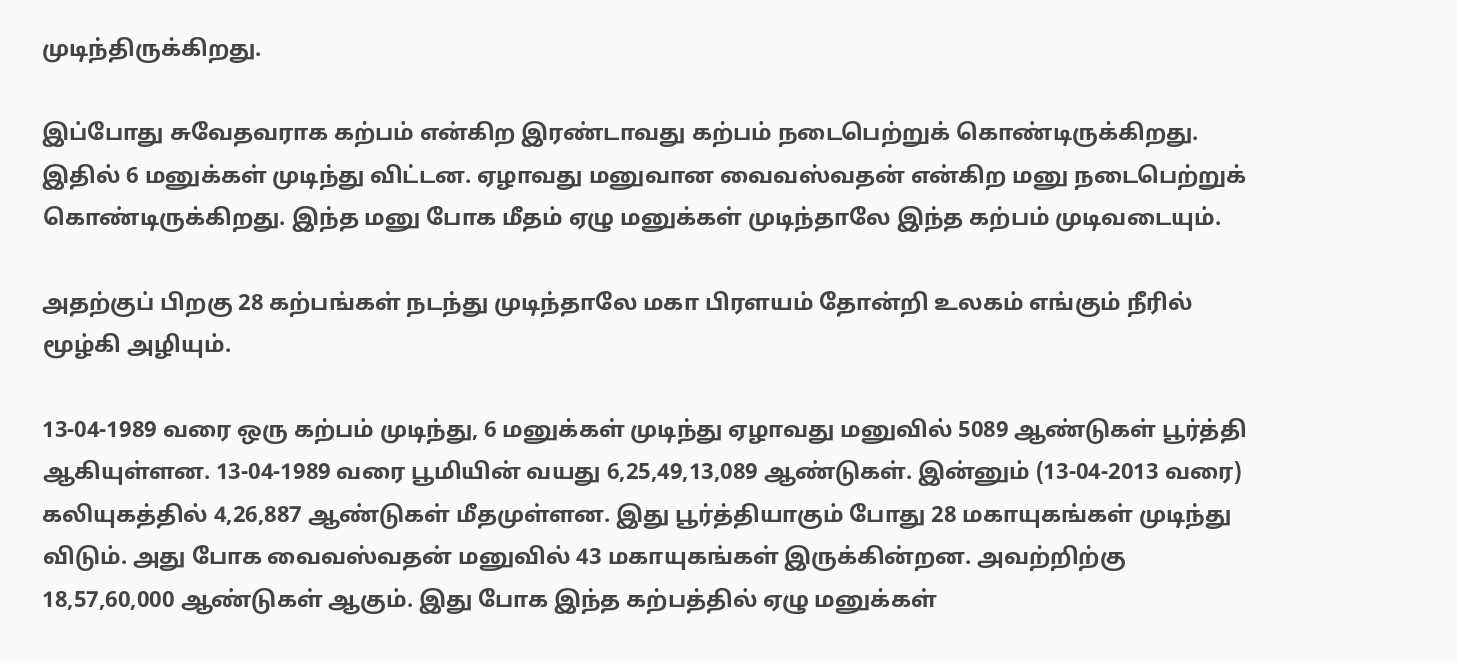முடிந்திருக்கிறது.

இப்போது சுவேதவராக கற்பம் என்கிற இரண்டாவது கற்பம் நடைபெற்றுக் கொண்டிருக்கிறது. இதில் 6 மனுக்கள் முடிந்து விட்டன. ஏழாவது மனுவான வைவஸ்வதன் என்கிற மனு நடைபெற்றுக் கொண்டிருக்கிறது. இந்த மனு போக மீதம் ஏழு மனுக்கள் முடிந்தாலே இந்த கற்பம் முடிவடையும்.

அதற்குப் பிறகு 28 கற்பங்கள் நடந்து முடிந்தாலே மகா பிரளயம் தோன்றி உலகம் எங்கும் நீரில் மூழ்கி அழியும்.

13-04-1989 வரை ஒரு கற்பம் முடிந்து, 6 மனுக்கள் முடிந்து ஏழாவது மனுவில் 5089 ஆண்டுகள் பூர்த்தி ஆகியுள்ளன. 13-04-1989 வரை பூமியின் வயது 6,25,49,13,089 ஆண்டுகள். இன்னும் (13-04-2013 வரை) கலியுகத்தில் 4,26,887 ஆண்டுகள் மீதமுள்ளன. இது பூர்த்தியாகும் போது 28 மகாயுகங்கள் முடிந்து விடும். அது போக வைவஸ்வதன் மனுவில் 43 மகாயுகங்கள் இருக்கின்றன. அவற்றிற்கு 18,57,60,000 ஆண்டுகள் ஆகும். இது போக இந்த கற்பத்தில் ஏழு மனுக்கள்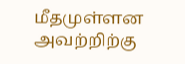மீதமுள்ளன அவற்றிற்கு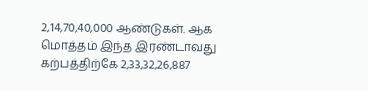2,14,70,40,000 ஆண்டுகள். ஆக மொத்தம் இந்த இரண்டாவது கற்பத்திற்கே 2,33,32,26,887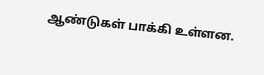ஆண்டுகள் பாக்கி உள்ளன.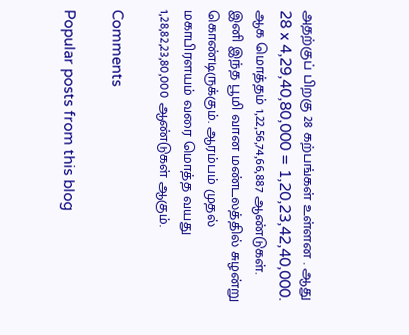அதற்குப் பிறகு 28 கற்பங்கள் உள்ளன . ஆது 28 x 4,29,40,80,000 = 1,20,23,42,40,000. ஆக மொத்தம் 1,22,56,74,66,887 ஆண்டுகள். இனி இந்த பூமி வான மண்டலத்தில் சுழன்று கொண்டிருக்கும். ஆரம்பம் முதல் மகாபிரளயம் வரை மொத்த வயது 1,28,82,23,80,000 ஆண்டுகள் ஆகும்.

Comments

Popular posts from this blog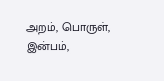அறம், பொருள், இன்பம்,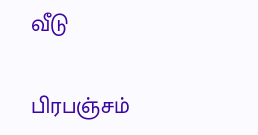வீடு

பிரபஞ்சம்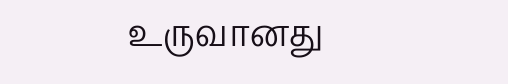உருவானது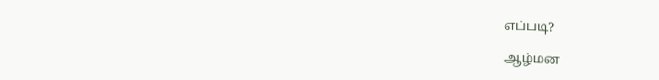எப்படி?

ஆழ்மன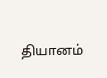தியானம்